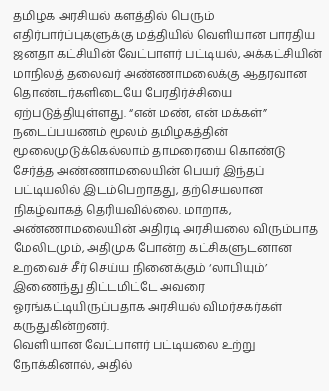தமிழக அரசியல் களத்தில் பெரும் எதிர்பார்ப்புகளுக்கு மத்தியில் வெளியான பாரதிய ஜனதா கட்சியின் வேட்பாளர் பட்டியல், அக்கட்சியின் மாநிலத் தலைவர் அண்ணாமலைக்கு ஆதரவான தொண்டர்களிடையே பேரதிர்ச்சியை ஏற்படுத்தியுள்ளது. “என் மண், என் மக்கள்” நடைப்பயணம் மூலம் தமிழகத்தின் மூலைமுடுக்கெல்லாம் தாமரையை கொண்டு சேர்த்த அண்ணாமலையின் பெயர் இந்தப் பட்டியலில் இடம்பெறாதது, தற்செயலான நிகழ்வாகத் தெரியவில்லை. மாறாக, அண்ணாமலையின் அதிரடி அரசியலை விரும்பாத மேலிடமும், அதிமுக போன்ற கட்சிகளுடனான உறவைச் சீர் செய்ய நினைக்கும் ‘லாபியும்’ இணைந்து திட்டமிட்டே அவரை ஓரங்கட்டியிருப்பதாக அரசியல் விமர்சகர்கள் கருதுகின்றனர்.
வெளியான வேட்பாளர் பட்டியலை உற்று நோக்கினால், அதில்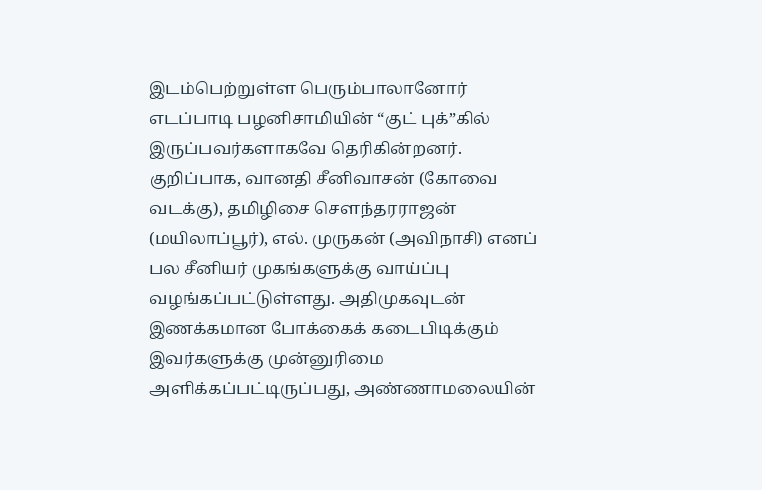இடம்பெற்றுள்ள பெரும்பாலானோர் எடப்பாடி பழனிசாமியின் “குட் புக்”கில் இருப்பவர்களாகவே தெரிகின்றனர். குறிப்பாக, வானதி சீனிவாசன் (கோவை வடக்கு), தமிழிசை சௌந்தரராஜன் (மயிலாப்பூர்), எல். முருகன் (அவிநாசி) எனப் பல சீனியர் முகங்களுக்கு வாய்ப்பு வழங்கப்பட்டுள்ளது. அதிமுகவுடன் இணக்கமான போக்கைக் கடைபிடிக்கும் இவர்களுக்கு முன்னுரிமை அளிக்கப்பட்டிருப்பது, அண்ணாமலையின்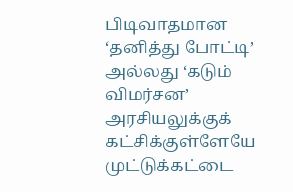பிடிவாதமான ‘தனித்து போட்டி’ அல்லது ‘கடும் விமர்சன’ அரசியலுக்குக் கட்சிக்குள்ளேயே முட்டுக்கட்டை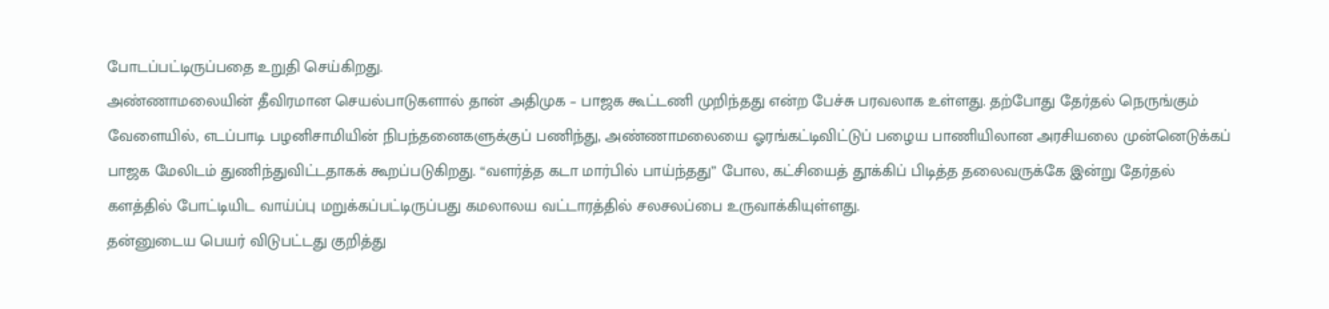போடப்பட்டிருப்பதை உறுதி செய்கிறது.
அண்ணாமலையின் தீவிரமான செயல்பாடுகளால் தான் அதிமுக – பாஜக கூட்டணி முறிந்தது என்ற பேச்சு பரவலாக உள்ளது. தற்போது தேர்தல் நெருங்கும் வேளையில், எடப்பாடி பழனிசாமியின் நிபந்தனைகளுக்குப் பணிந்து, அண்ணாமலையை ஓரங்கட்டிவிட்டுப் பழைய பாணியிலான அரசியலை முன்னெடுக்கப் பாஜக மேலிடம் துணிந்துவிட்டதாகக் கூறப்படுகிறது. “வளர்த்த கடா மார்பில் பாய்ந்தது” போல, கட்சியைத் தூக்கிப் பிடித்த தலைவருக்கே இன்று தேர்தல் களத்தில் போட்டியிட வாய்ப்பு மறுக்கப்பட்டிருப்பது கமலாலய வட்டாரத்தில் சலசலப்பை உருவாக்கியுள்ளது.
தன்னுடைய பெயர் விடுபட்டது குறித்து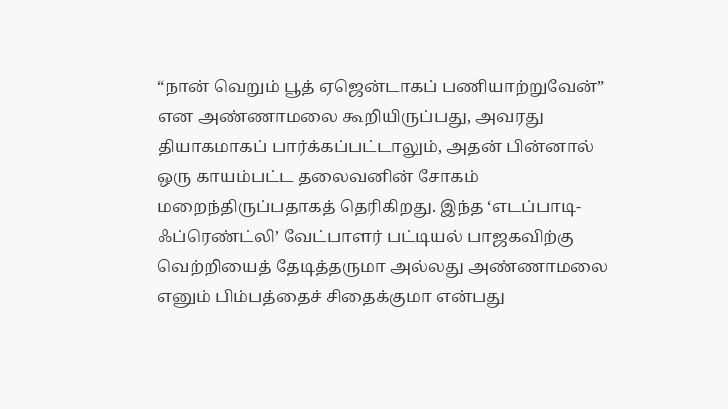“நான் வெறும் பூத் ஏஜென்டாகப் பணியாற்றுவேன்” என அண்ணாமலை கூறியிருப்பது, அவரது தியாகமாகப் பார்க்கப்பட்டாலும், அதன் பின்னால் ஒரு காயம்பட்ட தலைவனின் சோகம் மறைந்திருப்பதாகத் தெரிகிறது. இந்த ‘எடப்பாடி-ஃப்ரெண்ட்லி’ வேட்பாளர் பட்டியல் பாஜகவிற்கு வெற்றியைத் தேடித்தருமா அல்லது அண்ணாமலை எனும் பிம்பத்தைச் சிதைக்குமா என்பது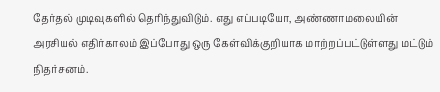தேர்தல் முடிவுகளில் தெரிந்துவிடும். எது எப்படியோ, அண்ணாமலையின் அரசியல் எதிர்காலம் இப்போது ஒரு கேள்விக்குறியாக மாற்றப்பட்டுள்ளது மட்டும் நிதர்சனம்.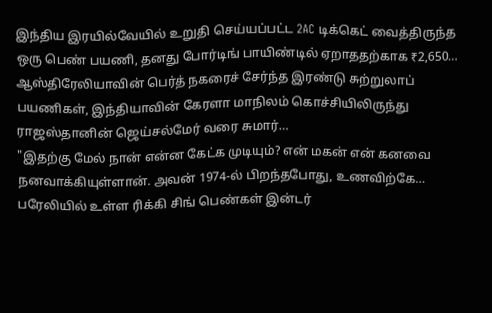இந்திய இரயில்வேயில் உறுதி செய்யப்பட்ட 2AC டிக்கெட் வைத்திருந்த ஒரு பெண் பயணி, தனது போர்டிங் பாயிண்டில் ஏறாததற்காக ₹2,650…
ஆஸ்திரேலியாவின் பெர்த் நகரைச் சேர்ந்த இரண்டு சுற்றுலாப் பயணிகள், இந்தியாவின் கேரளா மாநிலம் கொச்சியிலிருந்து ராஜஸ்தானின் ஜெய்சல்மேர் வரை சுமார்…
"இதற்கு மேல் நான் என்ன கேட்க முடியும்? என் மகன் என் கனவை நனவாக்கியுள்ளான். அவன் 1974-ல் பிறந்தபோது, உணவிற்கே…
பரேலியில் உள்ள ரிக்கி சிங் பெண்கள் இன்டர்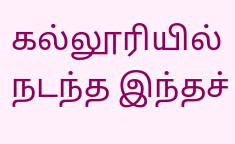கல்லூரியில் நடந்த இந்தச்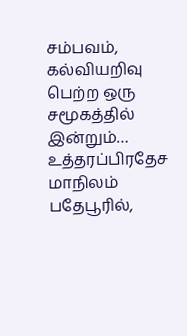சம்பவம், கல்வியறிவு பெற்ற ஒரு சமூகத்தில் இன்றும்…
உத்தரப்பிரதேச மாநிலம் பதேபூரில்,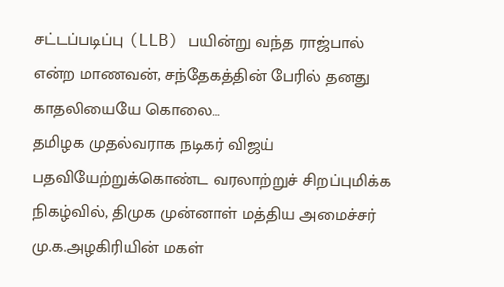சட்டப்படிப்பு (LLB) பயின்று வந்த ராஜ்பால் என்ற மாணவன், சந்தேகத்தின் பேரில் தனது காதலியையே கொலை…
தமிழக முதல்வராக நடிகர் விஜய் பதவியேற்றுக்கொண்ட வரலாற்றுச் சிறப்புமிக்க நிகழ்வில், திமுக முன்னாள் மத்திய அமைச்சர் மு.க.அழகிரியின் மகள்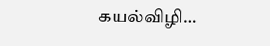கயல்விழி…